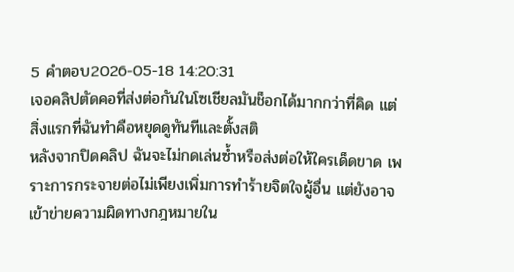5 คำตอบ2026-05-18 14:20:31
เจอคลิปตัดคอที่ส่งต่อกันในโซเชียลมันช็อกได้มากกว่าที่คิด แต่สิ่งแรกที่ฉันทำคือหยุดดูทันทีและตั้งสติ
หลังจากปิดคลิป ฉันจะไม่กดเล่นซ้ำหรือส่งต่อให้ใครเด็ดขาด เพราะการกระจายต่อไม่เพียงเพิ่มการทำร้ายจิตใจผู้อื่น แต่ยังอาจเข้าข่ายความผิดทางกฎหมายใน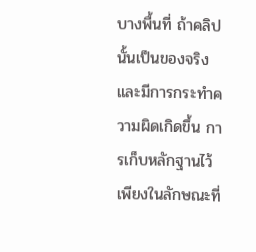บางพื้นที่ ถ้าคลิปนั้นเป็นของจริงและมีการกระทำความผิดเกิดขึ้น การเก็บหลักฐานไว้เพียงในลักษณะที่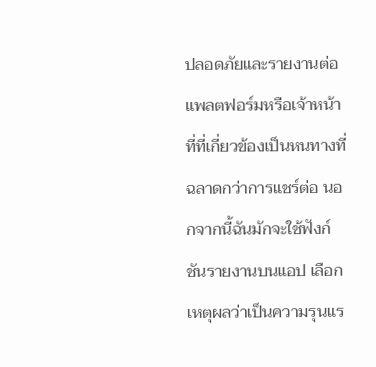ปลอดภัยและรายงานต่อแพลตฟอร์มหรือเจ้าหน้าที่ที่เกี่ยวข้องเป็นหนทางที่ฉลาดกว่าการแชร์ต่อ นอกจากนี้ฉันมักจะใช้ฟังก์ชันรายงานบนแอป เลือกเหตุผลว่าเป็นความรุนแร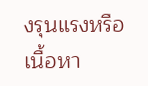งรุนแรงหรือเนื้อหา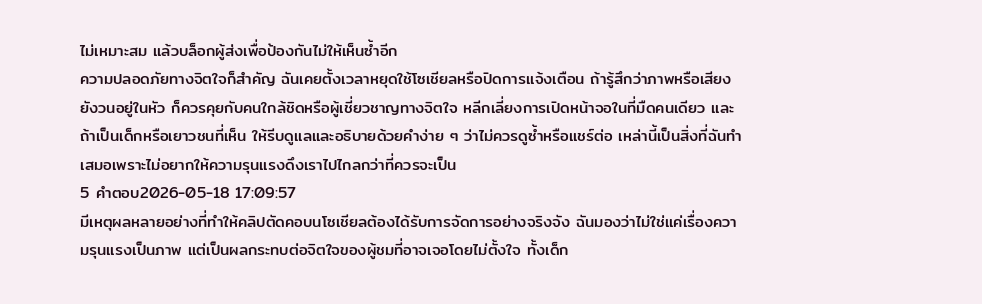ไม่เหมาะสม แล้วบล็อกผู้ส่งเพื่อป้องกันไม่ให้เห็นซ้ำอีก
ความปลอดภัยทางจิตใจก็สำคัญ ฉันเคยตั้งเวลาหยุดใช้โซเชียลหรือปิดการแจ้งเตือน ถ้ารู้สึกว่าภาพหรือเสียงยังวนอยู่ในหัว ก็ควรคุยกับคนใกล้ชิดหรือผู้เชี่ยวชาญทางจิตใจ หลีกเลี่ยงการเปิดหน้าจอในที่มืดคนเดียว และถ้าเป็นเด็กหรือเยาวชนที่เห็น ให้รีบดูแลและอธิบายด้วยคำง่าย ๆ ว่าไม่ควรดูซ้ำหรือแชร์ต่อ เหล่านี้เป็นสิ่งที่ฉันทำเสมอเพราะไม่อยากให้ความรุนแรงดึงเราไปไกลกว่าที่ควรจะเป็น
5 คำตอบ2026-05-18 17:09:57
มีเหตุผลหลายอย่างที่ทำให้คลิปตัดคอบนโซเชียลต้องได้รับการจัดการอย่างจริงจัง ฉันมองว่าไม่ใช่แค่เรื่องความรุนแรงเป็นภาพ แต่เป็นผลกระทบต่อจิตใจของผู้ชมที่อาจเจอโดยไม่ตั้งใจ ทั้งเด็ก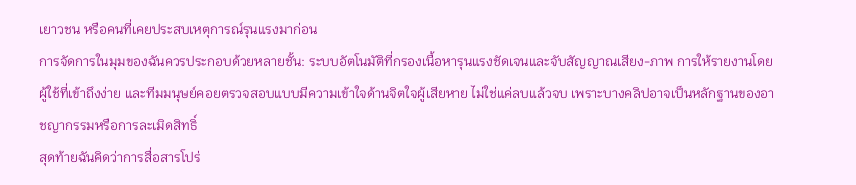เยาวชน หรือคนที่เคยประสบเหตุการณ์รุนแรงมาก่อน
การจัดการในมุมของฉันควรประกอบด้วยหลายชั้น: ระบบอัตโนมัติที่กรองเนื้อหารุนแรงชัดเจนและจับสัญญาณเสียง-ภาพ การให้รายงานโดยผู้ใช้ที่เข้าถึงง่าย และทีมมนุษย์คอยตรวจสอบแบบมีความเข้าใจด้านจิตใจผู้เสียหาย ไม่ใช่แค่ลบแล้วจบ เพราะบางคลิปอาจเป็นหลักฐานของอาชญากรรมหรือการละเมิดสิทธิ์
สุดท้ายฉันคิดว่าการสื่อสารโปร่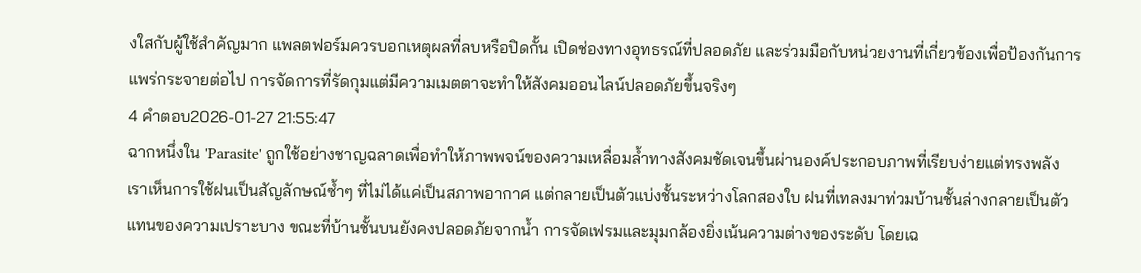งใสกับผู้ใช้สำคัญมาก แพลตฟอร์มควรบอกเหตุผลที่ลบหรือปิดกั้น เปิดช่องทางอุทธรณ์ที่ปลอดภัย และร่วมมือกับหน่วยงานที่เกี่ยวข้องเพื่อป้องกันการแพร่กระจายต่อไป การจัดการที่รัดกุมแต่มีความเมตตาจะทำให้สังคมออนไลน์ปลอดภัยขึ้นจริงๆ
4 คำตอบ2026-01-27 21:55:47
ฉากหนึ่งใน 'Parasite' ถูกใช้อย่างชาญฉลาดเพื่อทำให้ภาพพจน์ของความเหลื่อมล้ำทางสังคมชัดเจนขึ้นผ่านองค์ประกอบภาพที่เรียบง่ายแต่ทรงพลัง
เราเห็นการใช้ฝนเป็นสัญลักษณ์ซ้ำๆ ที่ไม่ได้แค่เป็นสภาพอากาศ แต่กลายเป็นตัวแบ่งชั้นระหว่างโลกสองใบ ฝนที่เทลงมาท่วมบ้านชั้นล่างกลายเป็นตัวแทนของความเปราะบาง ขณะที่บ้านชั้นบนยังคงปลอดภัยจากน้ำ การจัดเฟรมและมุมกล้องยิ่งเน้นความต่างของระดับ โดยเฉ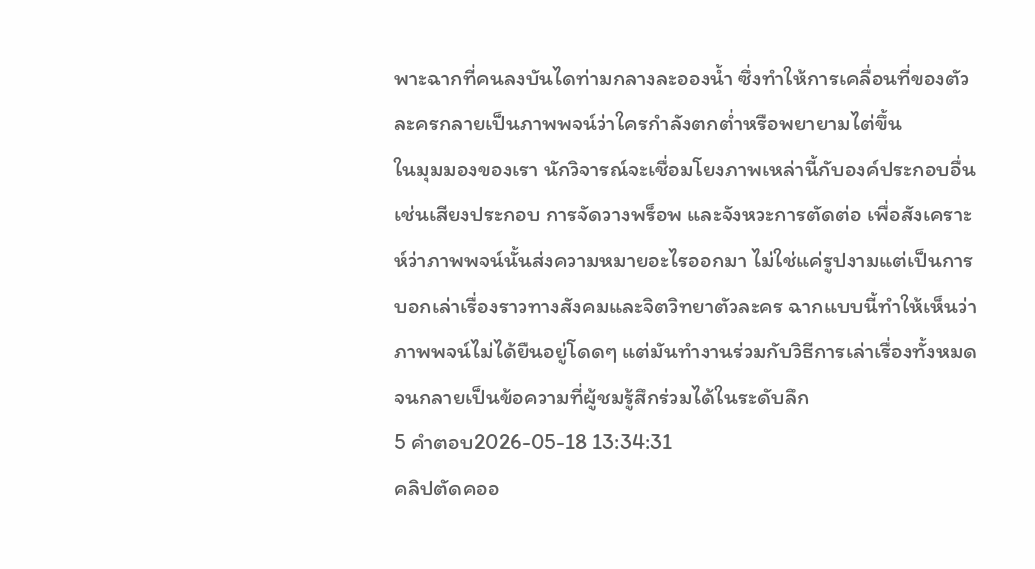พาะฉากที่คนลงบันไดท่ามกลางละอองน้ำ ซึ่งทำให้การเคลื่อนที่ของตัวละครกลายเป็นภาพพจน์ว่าใครกำลังตกต่ำหรือพยายามไต่ขึ้น
ในมุมมองของเรา นักวิจารณ์จะเชื่อมโยงภาพเหล่านี้กับองค์ประกอบอื่น เช่นเสียงประกอบ การจัดวางพร็อพ และจังหวะการตัดต่อ เพื่อสังเคราะห์ว่าภาพพจน์นั้นส่งความหมายอะไรออกมา ไม่ใช่แค่รูปงามแต่เป็นการบอกเล่าเรื่องราวทางสังคมและจิตวิทยาตัวละคร ฉากแบบนี้ทำให้เห็นว่าภาพพจน์ไม่ได้ยืนอยู่โดดๆ แต่มันทำงานร่วมกับวิธีการเล่าเรื่องทั้งหมดจนกลายเป็นข้อความที่ผู้ชมรู้สึกร่วมได้ในระดับลึก
5 คำตอบ2026-05-18 13:34:31
คลิปตัดคออ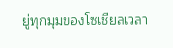ยู่ทุกมุมของโซเชียลเวลา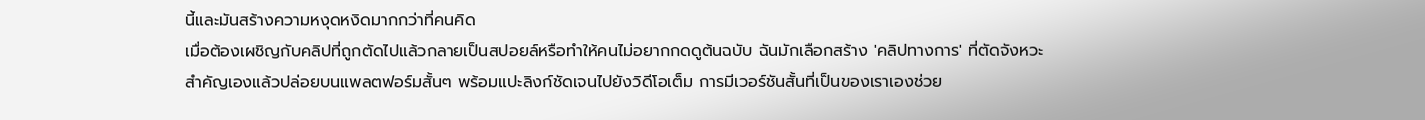นี้และมันสร้างความหงุดหงิดมากกว่าที่คนคิด
เมื่อต้องเผชิญกับคลิปที่ถูกตัดไปแล้วกลายเป็นสปอยล์หรือทำให้คนไม่อยากกดดูต้นฉบับ ฉันมักเลือกสร้าง 'คลิปทางการ' ที่ตัดจังหวะสำคัญเองแล้วปล่อยบนแพลตฟอร์มสั้นๆ พร้อมแปะลิงก์ชัดเจนไปยังวิดีโอเต็ม การมีเวอร์ชันสั้นที่เป็นของเราเองช่วย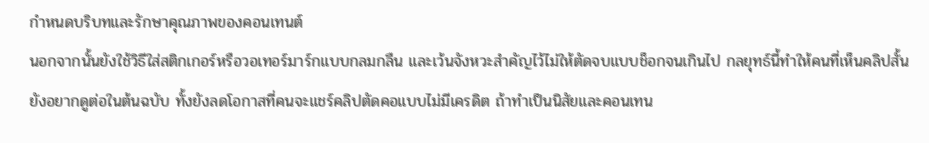กำหนดบริบทและรักษาคุณภาพของคอนเทนต์
นอกจากนั้นยังใช้วิธีใส่สติกเกอร์หรือวอเทอร์มาร์กแบบกลมกลืน และเว้นจังหวะสำคัญไว้ไม่ให้ตัดจบแบบช็อกจนเกินไป กลยุทธ์นี้ทำให้คนที่เห็นคลิปสั้นยังอยากดูต่อในต้นฉบับ ทั้งยังลดโอกาสที่คนจะแชร์คลิปตัดคอแบบไม่มีเครดิต ถ้าทำเป็นนิสัยและคอนเทน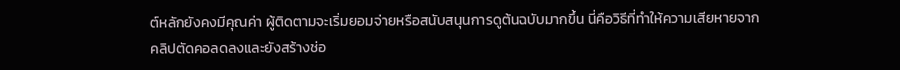ต์หลักยังคงมีคุณค่า ผู้ติดตามจะเริ่มยอมจ่ายหรือสนับสนุนการดูต้นฉบับมากขึ้น นี่คือวิธีที่ทำให้ความเสียหายจากคลิปตัดคอลดลงและยังสร้างช่อ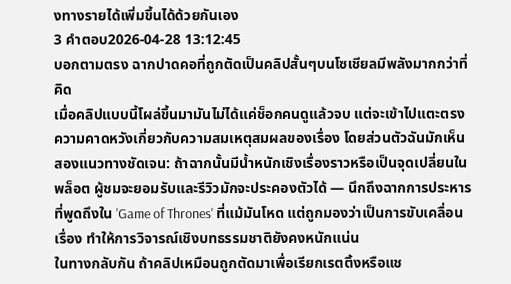งทางรายได้เพิ่มขึ้นได้ด้วยกันเอง
3 คำตอบ2026-04-28 13:12:45
บอกตามตรง ฉากปาดคอที่ถูกตัดเป็นคลิปสั้นๆบนโซเชียลมีพลังมากกว่าที่คิด
เมื่อคลิปแบบนี้โผล่ขึ้นมามันไม่ได้แค่ช็อกคนดูแล้วจบ แต่จะเข้าไปแตะตรงความคาดหวังเกี่ยวกับความสมเหตุสมผลของเรื่อง โดยส่วนตัวฉันมักเห็นสองแนวทางชัดเจน: ถ้าฉากนั้นมีน้ำหนักเชิงเรื่องราวหรือเป็นจุดเปลี่ยนในพล็อต ผู้ชมจะยอมรับและรีวิวมักจะประคองตัวได้ — นึกถึงฉากการประหารที่พูดถึงใน 'Game of Thrones' ที่แม้มันโหด แต่ถูกมองว่าเป็นการขับเคลื่อนเรื่อง ทำให้การวิจารณ์เชิงบทธรรมชาติยังคงหนักแน่น
ในทางกลับกัน ถ้าคลิปเหมือนถูกตัดมาเพื่อเรียกเรตติ้งหรือแช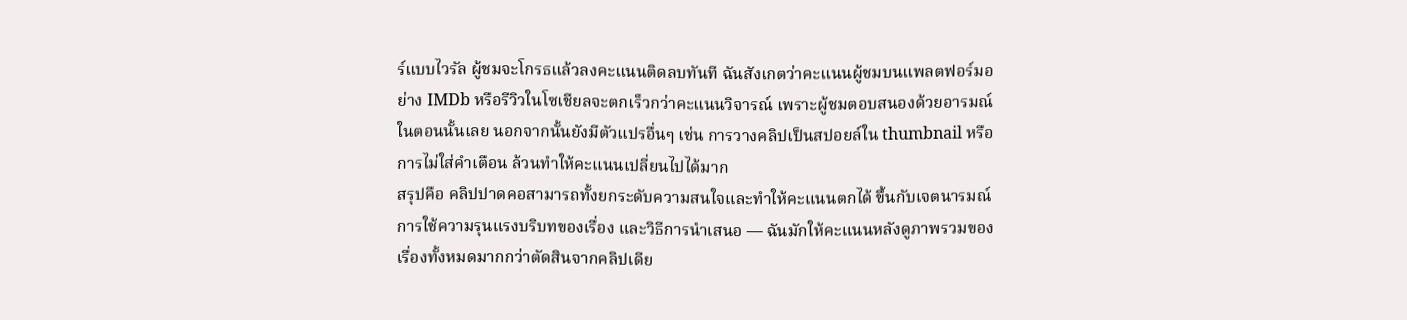ร์แบบไวรัล ผู้ชมจะโกรธแล้วลงคะแนนติดลบทันที ฉันสังเกตว่าคะแนนผู้ชมบนแพลตฟอร์มอย่าง IMDb หรือรีวิวในโซเชียลจะตกเร็วกว่าคะแนนวิจารณ์ เพราะผู้ชมตอบสนองด้วยอารมณ์ในตอนนั้นเลย นอกจากนั้นยังมีตัวแปรอื่นๆ เช่น การวางคลิปเป็นสปอยล์ใน thumbnail หรือการไม่ใส่คำเตือน ล้วนทำให้คะแนนเปลี่ยนไปได้มาก
สรุปคือ คลิปปาดคอสามารถทั้งยกระดับความสนใจและทำให้คะแนนตกได้ ขึ้นกับเจตนารมณ์การใช้ความรุนแรงบริบทของเรื่อง และวิธีการนำเสนอ — ฉันมักให้คะแนนหลังดูภาพรวมของเรื่องทั้งหมดมากกว่าตัดสินจากคลิปเดีย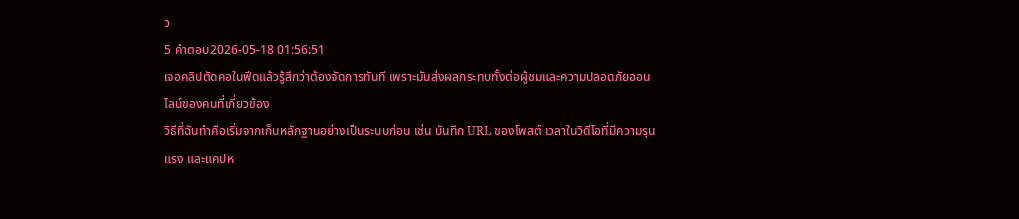ว
5 คำตอบ2026-05-18 01:56:51
เจอคลิปตัดคอในฟีดแล้วรู้สึกว่าต้องจัดการทันที เพราะมันส่งผลกระทบทั้งต่อผู้ชมและความปลอดภัยออนไลน์ของคนที่เกี่ยวข้อง
วิธีที่ฉันทำคือเริ่มจากเก็บหลักฐานอย่างเป็นระบบก่อน เช่น บันทึก URL ของโพสต์ เวลาในวิดีโอที่มีความรุนแรง และแคปห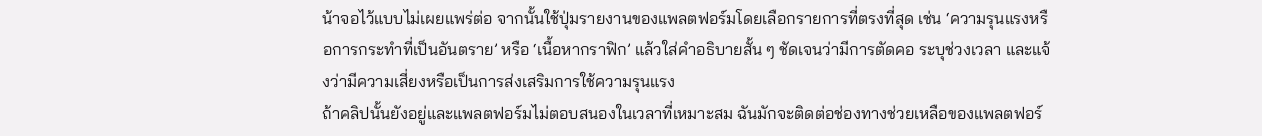น้าจอไว้แบบไม่เผยแพร่ต่อ จากนั้นใช้ปุ่มรายงานของแพลตฟอร์มโดยเลือกรายการที่ตรงที่สุด เช่น ‘ความรุนแรงหรือการกระทำที่เป็นอันตราย’ หรือ ‘เนื้อหากราฟิก’ แล้วใส่คำอธิบายสั้น ๆ ชัดเจนว่ามีการตัดคอ ระบุช่วงเวลา และแจ้งว่ามีความเสี่ยงหรือเป็นการส่งเสริมการใช้ความรุนแรง
ถ้าคลิปนั้นยังอยู่และแพลตฟอร์มไม่ตอบสนองในเวลาที่เหมาะสม ฉันมักจะติดต่อช่องทางช่วยเหลือของแพลตฟอร์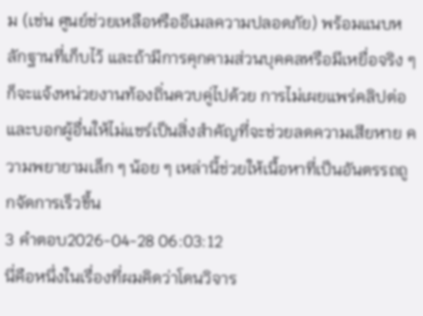ม (เช่น ศูนย์ช่วยเหลือหรืออีเมลความปลอดภัย) พร้อมแนบหลักฐานที่เก็บไว้ และถ้ามีการคุกคามส่วนบุคคลหรือมีเหยื่อจริง ๆ ก็จะแจ้งหน่วยงานท้องถิ่นควบคู่ไปด้วย การไม่เผยแพร่คลิปต่อและบอกผู้อื่นให้ไม่แชร์เป็นสิ่งสำคัญที่จะช่วยลดความเสียหาย ความพยายามเล็ก ๆ น้อย ๆ เหล่านี้ช่วยให้เนื้อหาที่เป็นอันตรรถถูกจัดการเร็วขึ้น
3 คำตอบ2026-04-28 06:03:12
นี่คือหนึ่งในเรื่องที่ผมคิดว่าโดนวิจาร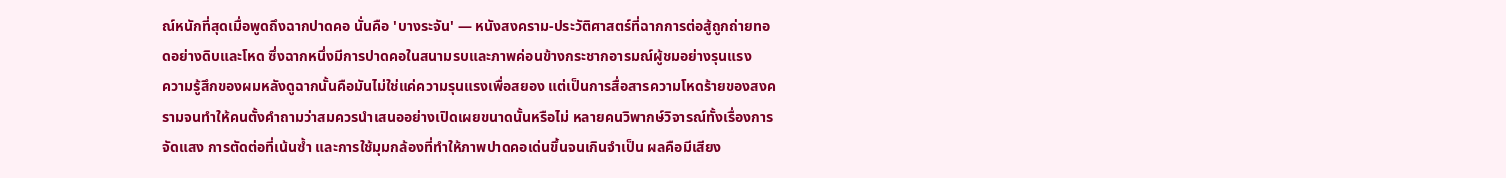ณ์หนักที่สุดเมื่อพูดถึงฉากปาดคอ นั่นคือ 'บางระจัน' — หนังสงคราม-ประวัติศาสตร์ที่ฉากการต่อสู้ถูกถ่ายทอดอย่างดิบและโหด ซึ่งฉากหนึ่งมีการปาดคอในสนามรบและภาพค่อนข้างกระชากอารมณ์ผู้ชมอย่างรุนแรง
ความรู้สึกของผมหลังดูฉากนั้นคือมันไม่ใช่แค่ความรุนแรงเพื่อสยอง แต่เป็นการสื่อสารความโหดร้ายของสงครามจนทำให้คนตั้งคำถามว่าสมควรนำเสนออย่างเปิดเผยขนาดนั้นหรือไม่ หลายคนวิพากษ์วิจารณ์ทั้งเรื่องการจัดแสง การตัดต่อที่เน้นซ้ำ และการใช้มุมกล้องที่ทำให้ภาพปาดคอเด่นขึ้นจนเกินจำเป็น ผลคือมีเสียง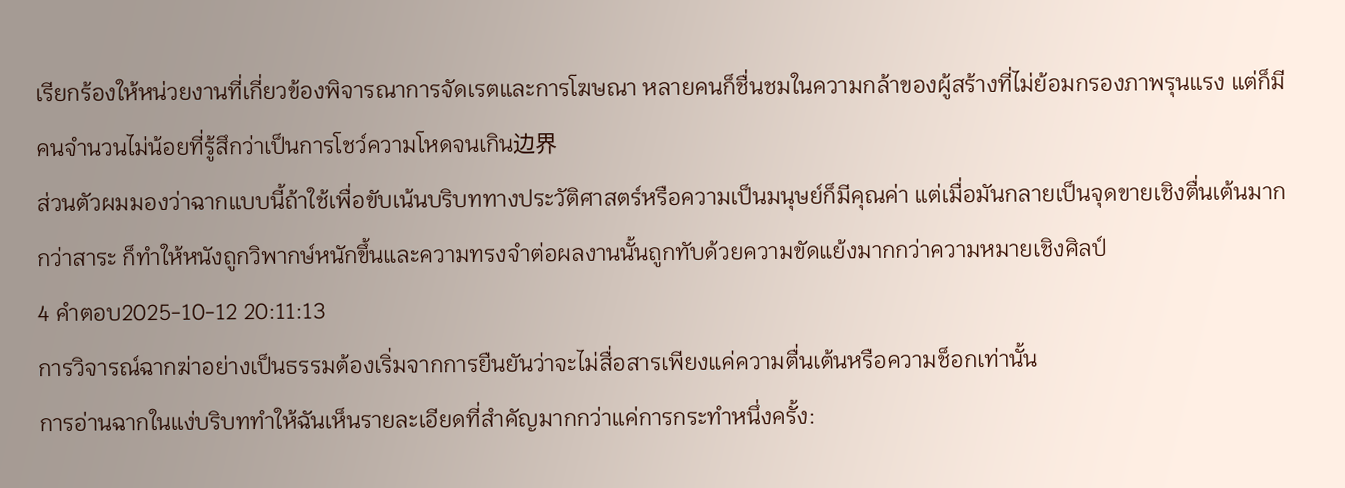เรียกร้องให้หน่วยงานที่เกี่ยวข้องพิจารณาการจัดเรตและการโฆษณา หลายคนก็ชื่นชมในความกล้าของผู้สร้างที่ไม่ย้อมกรองภาพรุนแรง แต่ก็มีคนจำนวนไม่น้อยที่รู้สึกว่าเป็นการโชว์ความโหดจนเกิน边界
ส่วนตัวผมมองว่าฉากแบบนี้ถ้าใช้เพื่อขับเน้นบริบททางประวัติศาสตร์หรือความเป็นมนุษย์ก็มีคุณค่า แต่เมื่อมันกลายเป็นจุดขายเชิงตื่นเต้นมากกว่าสาระ ก็ทำให้หนังถูกวิพากษ์หนักขึ้นและความทรงจำต่อผลงานนั้นถูกทับด้วยความขัดแย้งมากกว่าความหมายเชิงศิลป์
4 คำตอบ2025-10-12 20:11:13
การวิจารณ์ฉากฆ่าอย่างเป็นธรรมต้องเริ่มจากการยืนยันว่าจะไม่สื่อสารเพียงแค่ความตื่นเต้นหรือความช็อกเท่านั้น
การอ่านฉากในแง่บริบททำให้ฉันเห็นรายละเอียดที่สำคัญมากกว่าแค่การกระทำหนึ่งครั้ง: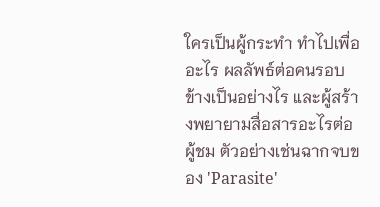ใครเป็นผู้กระทำ ทำไปเพื่ออะไร ผลลัพธ์ต่อคนรอบข้างเป็นอย่างไร และผู้สร้างพยายามสื่อสารอะไรต่อผู้ชม ตัวอย่างเช่นฉากจบของ 'Parasite'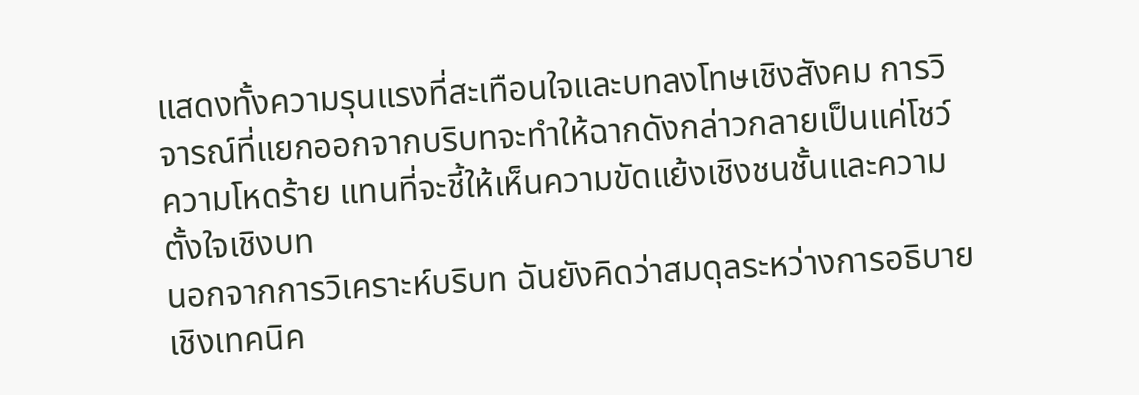แสดงทั้งความรุนแรงที่สะเทือนใจและบทลงโทษเชิงสังคม การวิจารณ์ที่แยกออกจากบริบทจะทำให้ฉากดังกล่าวกลายเป็นแค่โชว์ความโหดร้าย แทนที่จะชี้ให้เห็นความขัดแย้งเชิงชนชั้นและความตั้งใจเชิงบท
นอกจากการวิเคราะห์บริบท ฉันยังคิดว่าสมดุลระหว่างการอธิบายเชิงเทคนิค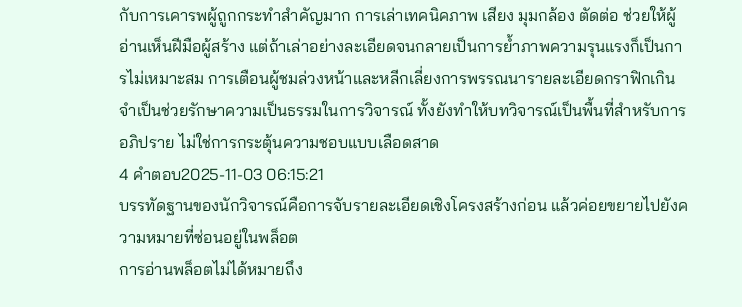กับการเคารพผู้ถูกกระทำสำคัญมาก การเล่าเทคนิคภาพ เสียง มุมกล้อง ตัดต่อ ช่วยให้ผู้อ่านเห็นฝีมือผู้สร้าง แต่ถ้าเล่าอย่างละเอียดจนกลายเป็นการย้ำภาพความรุนแรงก็เป็นการไม่เหมาะสม การเตือนผู้ชมล่วงหน้าและหลีกเลี่ยงการพรรณนารายละเอียดกราฟิกเกินจำเป็นช่วยรักษาความเป็นธรรมในการวิจารณ์ ทั้งยังทำให้บทวิจารณ์เป็นพื้นที่สำหรับการอภิปราย ไม่ใช่การกระตุ้นความชอบแบบเลือดสาด
4 คำตอบ2025-11-03 06:15:21
บรรทัดฐานของนักวิจารณ์คือการจับรายละเอียดเชิงโครงสร้างก่อน แล้วค่อยขยายไปยังความหมายที่ซ่อนอยู่ในพล็อต
การอ่านพล็อตไม่ได้หมายถึง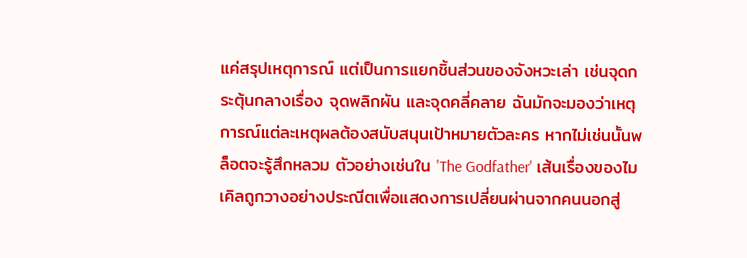แค่สรุปเหตุการณ์ แต่เป็นการแยกชิ้นส่วนของจังหวะเล่า เช่นจุดกระตุ้นกลางเรื่อง จุดพลิกผัน และจุดคลี่คลาย ฉันมักจะมองว่าเหตุการณ์แต่ละเหตุผลต้องสนับสนุนเป้าหมายตัวละคร หากไม่เช่นนั้นพล็อตจะรู้สึกหลวม ตัวอย่างเช่นใน 'The Godfather' เส้นเรื่องของไมเคิลถูกวางอย่างประณีตเพื่อแสดงการเปลี่ยนผ่านจากคนนอกสู่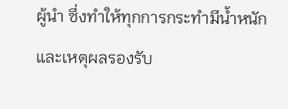ผู้นำ ซึ่งทำให้ทุกการกระทำมีน้ำหนักและเหตุผลรองรับ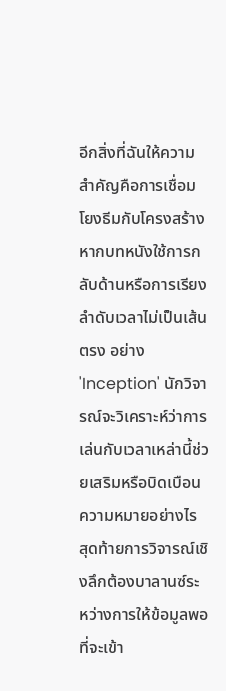อีกสิ่งที่ฉันให้ความสำคัญคือการเชื่อมโยงธีมกับโครงสร้าง หากบทหนังใช้การกลับด้านหรือการเรียงลำดับเวลาไม่เป็นเส้นตรง อย่าง 'Inception' นักวิจารณ์จะวิเคราะห์ว่าการเล่นกับเวลาเหล่านี้ช่วยเสริมหรือบิดเบือนความหมายอย่างไร สุดท้ายการวิจารณ์เชิงลึกต้องบาลานซ์ระหว่างการให้ข้อมูลพอที่จะเข้า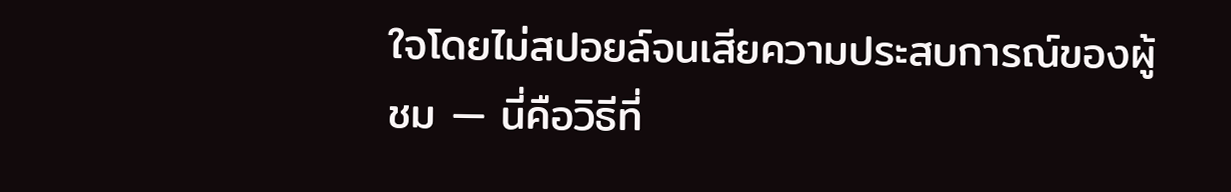ใจโดยไม่สปอยล์จนเสียความประสบการณ์ของผู้ชม — นี่คือวิธีที่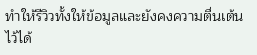ทำให้รีวิวทั้งให้ข้อมูลและยังคงความตื่นเต้นไว้ได้